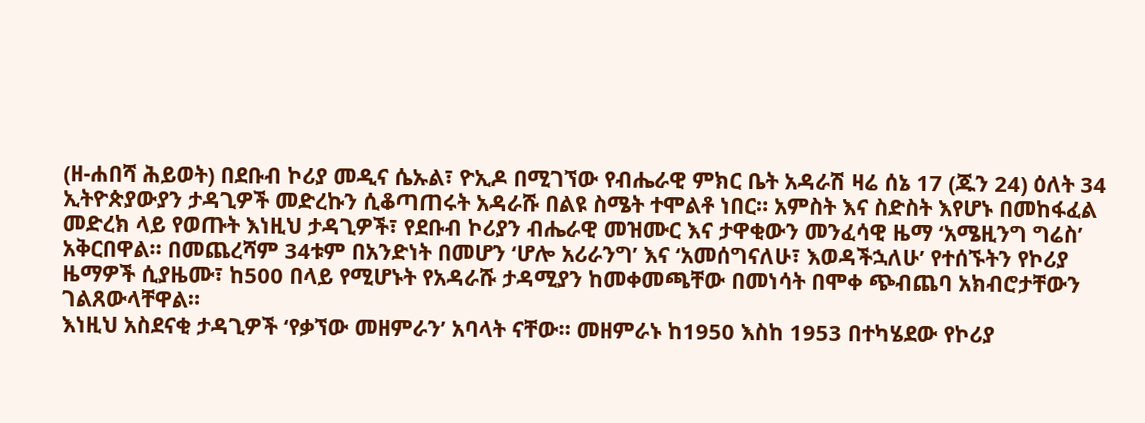(ዘ-ሐበሻ ሕይወት) በደቡብ ኮሪያ መዲና ሴኡል፣ ዮኢዶ በሚገኘው የብሔራዊ ምክር ቤት አዳራሽ ዛሬ ሰኔ 17 (ጁን 24) ዕለት 34 ኢትዮጵያውያን ታዳጊዎች መድረኩን ሲቆጣጠሩት አዳራሹ በልዩ ስሜት ተሞልቶ ነበር። አምስት እና ስድስት እየሆኑ በመከፋፈል መድረክ ላይ የወጡት እነዚህ ታዳጊዎች፣ የደቡብ ኮሪያን ብሔራዊ መዝሙር እና ታዋቂውን መንፈሳዊ ዜማ ‘አሜዚንግ ግሬስ’ አቅርበዋል። በመጨረሻም 34ቱም በአንድነት በመሆን ‘ሆሎ አሪራንግ’ እና ‘አመሰግናለሁ፣ እወዳችኋለሁ’ የተሰኙትን የኮሪያ ዜማዎች ሲያዜሙ፣ ከ500 በላይ የሚሆኑት የአዳራሹ ታዳሚያን ከመቀመጫቸው በመነሳት በሞቀ ጭብጨባ አክብሮታቸውን ገልጸውላቸዋል።
እነዚህ አስደናቂ ታዳጊዎች ‘የቃኘው መዘምራን’ አባላት ናቸው። መዘምራኑ ከ1950 እስከ 1953 በተካሄደው የኮሪያ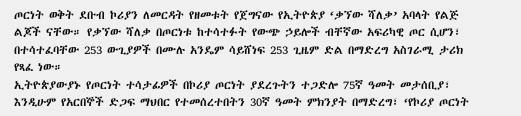ጦርነት ወቅት ደቡብ ኮሪያን ለመርዳት የዘመቱት የጀግናው የኢትዮጵያ ‘ቃኘው ሻለቃ’ አባላት የልጅ ልጆች ናቸው። የቃኘው ሻለቃ በጦርነቱ ከተሳተፉት የውጭ ኃይሎች ብቸኛው አፍሪካዊ ጦር ሲሆን፣ በተሳተፈባቸው 253 ውጊያዎች በሙሉ አንዴም ሳይሸነፍ 253 ጊዜም ድል በማድረግ አስገራሚ ታሪክ የጻፈ ነው።
ኢትዮጵያውያኑ የጦርነት ተሳታፊዎች በኮሪያ ጦርነት ያደረጉትን ተጋድሎ 75ኛ ዓመት መታሰቢያ፣ እንዲሁም የአርበኞች ድጋፍ ማህበር የተመሰረተበትን 30ኛ ዓመት ምክንያት በማድረግ፣ ‘የኮሪያ ጦርነት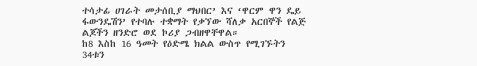ተሳታፊ ሀገራት መታሰቢያ ማህበር’ እና ‘ዋርም ዋን ዴይ ፋውንዴሽን’ የተባሉ ተቋማት የቃኘው ሻለቃ አርበኞች የልጅ ልጆችን ዘንድሮ ወደ ኮሪያ ጋብዘዋቸዋል።
ከ8 እስከ 16 ዓመት የዕድሜ ክልል ውስጥ የሚገኙትን 34ቱን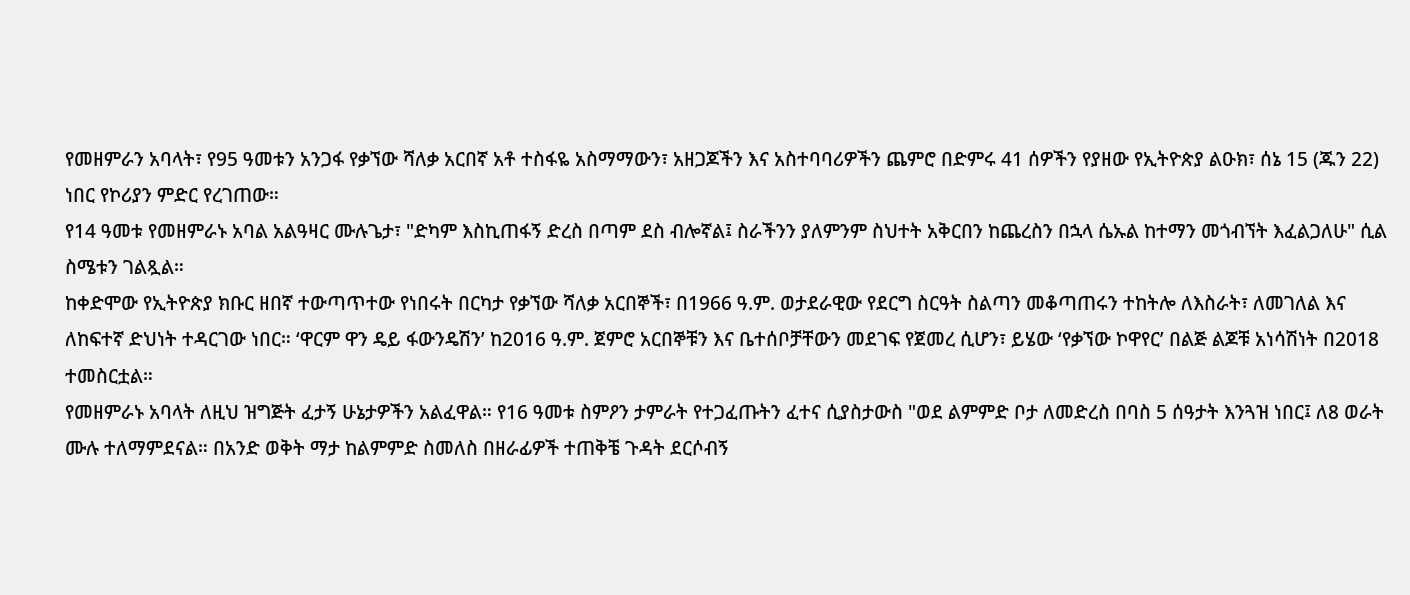የመዘምራን አባላት፣ የ95 ዓመቱን አንጋፋ የቃኘው ሻለቃ አርበኛ አቶ ተስፋዬ አስማማውን፣ አዘጋጆችን እና አስተባባሪዎችን ጨምሮ በድምሩ 41 ሰዎችን የያዘው የኢትዮጵያ ልዑክ፣ ሰኔ 15 (ጁን 22) ነበር የኮሪያን ምድር የረገጠው።
የ14 ዓመቱ የመዘምራኑ አባል አልዓዛር ሙሉጌታ፣ "ድካም እስኪጠፋኝ ድረስ በጣም ደስ ብሎኛል፤ ስራችንን ያለምንም ስህተት አቅርበን ከጨረስን በኋላ ሴኡል ከተማን መጎብኘት እፈልጋለሁ" ሲል ስሜቱን ገልጿል።
ከቀድሞው የኢትዮጵያ ክቡር ዘበኛ ተውጣጥተው የነበሩት በርካታ የቃኘው ሻለቃ አርበኞች፣ በ1966 ዓ.ም. ወታደራዊው የደርግ ስርዓት ስልጣን መቆጣጠሩን ተከትሎ ለእስራት፣ ለመገለል እና ለከፍተኛ ድህነት ተዳርገው ነበር። ‘ዋርም ዋን ዴይ ፋውንዴሽን’ ከ2016 ዓ.ም. ጀምሮ አርበኞቹን እና ቤተሰቦቻቸውን መደገፍ የጀመረ ሲሆን፣ ይሄው ‘የቃኘው ኮዋየር’ በልጅ ልጆቹ አነሳሽነት በ2018 ተመስርቷል።
የመዘምራኑ አባላት ለዚህ ዝግጅት ፈታኝ ሁኔታዎችን አልፈዋል። የ16 ዓመቱ ስምዖን ታምራት የተጋፈጡትን ፈተና ሲያስታውስ "ወደ ልምምድ ቦታ ለመድረስ በባስ 5 ሰዓታት እንጓዝ ነበር፤ ለ8 ወራት ሙሉ ተለማምደናል። በአንድ ወቅት ማታ ከልምምድ ስመለስ በዘራፊዎች ተጠቅቼ ጉዳት ደርሶብኝ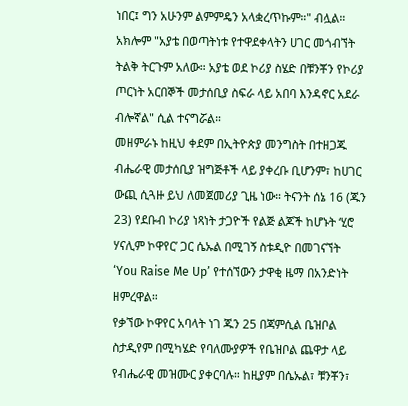ነበር፤ ግን አሁንም ልምምዴን አላቋረጥኩም።" ብሏል። አክሎም "አያቴ በወጣትነቱ የተዋደቀላትን ሀገር መጎብኘት ትልቅ ትርጉም አለው። አያቴ ወደ ኮሪያ ስሄድ በቹንቾን የኮሪያ ጦርነት አርበኞች መታሰቢያ ስፍራ ላይ አበባ እንዳኖር አደራ ብሎኛል" ሲል ተናግሯል።
መዘምራኑ ከዚህ ቀደም በኢትዮጵያ መንግስት በተዘጋጁ ብሔራዊ መታሰቢያ ዝግጅቶች ላይ ያቀረቡ ቢሆንም፣ ከሀገር ውጪ ሲጓዙ ይህ ለመጀመሪያ ጊዜ ነው። ትናንት ሰኔ 16 (ጁን 23) የደቡብ ኮሪያ ነጻነት ታጋዮች የልጅ ልጆች ከሆኑት ‘ሂሮ ሃናሊም ኮዋየር’ ጋር ሴኡል በሚገኝ ስቱዲዮ በመገናኘት ‘You Raise Me Up’ የተሰኘውን ታዋቂ ዜማ በአንድነት ዘምረዋል።
የቃኘው ኮዋየር አባላት ነገ ጁን 25 በጃምሲል ቤዝቦል ስታዲየም በሚካሄድ የባለሙያዎች የቤዝቦል ጨዋታ ላይ የብሔራዊ መዝሙር ያቀርባሉ። ከዚያም በሴኡል፣ ቹንቾን፣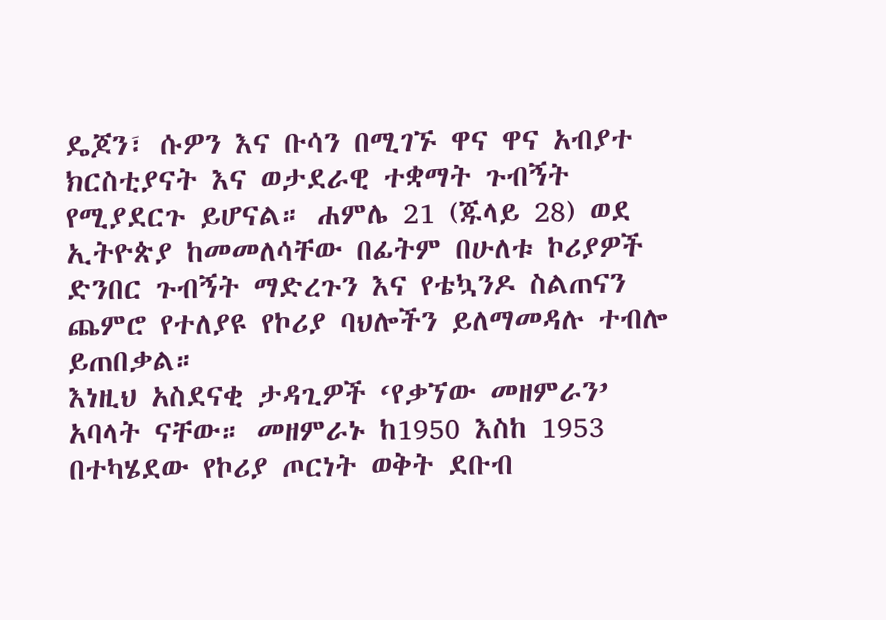ዴጆን፣ ሱዎን እና ቡሳን በሚገኙ ዋና ዋና አብያተ ክርስቲያናት እና ወታደራዊ ተቋማት ጉብኝት የሚያደርጉ ይሆናል። ሐምሌ 21 (ጁላይ 28) ወደ ኢትዮጵያ ከመመለሳቸው በፊትም በሁለቱ ኮሪያዎች ድንበር ጉብኝት ማድረጉን እና የቴኳንዶ ስልጠናን ጨምሮ የተለያዩ የኮሪያ ባህሎችን ይለማመዳሉ ተብሎ ይጠበቃል።
እነዚህ አስደናቂ ታዳጊዎች ‘የቃኘው መዘምራን’ አባላት ናቸው። መዘምራኑ ከ1950 እስከ 1953 በተካሄደው የኮሪያ ጦርነት ወቅት ደቡብ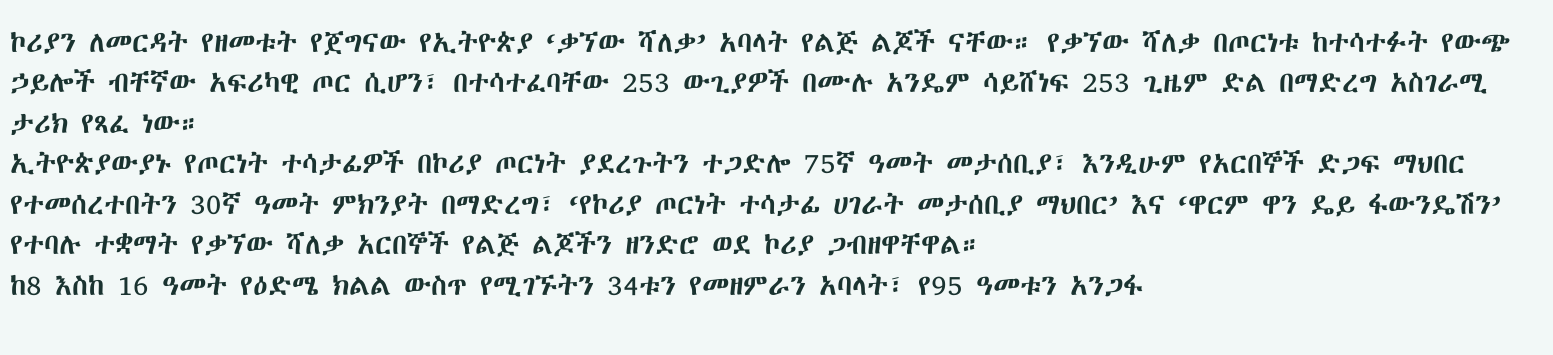ኮሪያን ለመርዳት የዘመቱት የጀግናው የኢትዮጵያ ‘ቃኘው ሻለቃ’ አባላት የልጅ ልጆች ናቸው። የቃኘው ሻለቃ በጦርነቱ ከተሳተፉት የውጭ ኃይሎች ብቸኛው አፍሪካዊ ጦር ሲሆን፣ በተሳተፈባቸው 253 ውጊያዎች በሙሉ አንዴም ሳይሸነፍ 253 ጊዜም ድል በማድረግ አስገራሚ ታሪክ የጻፈ ነው።
ኢትዮጵያውያኑ የጦርነት ተሳታፊዎች በኮሪያ ጦርነት ያደረጉትን ተጋድሎ 75ኛ ዓመት መታሰቢያ፣ እንዲሁም የአርበኞች ድጋፍ ማህበር የተመሰረተበትን 30ኛ ዓመት ምክንያት በማድረግ፣ ‘የኮሪያ ጦርነት ተሳታፊ ሀገራት መታሰቢያ ማህበር’ እና ‘ዋርም ዋን ዴይ ፋውንዴሽን’ የተባሉ ተቋማት የቃኘው ሻለቃ አርበኞች የልጅ ልጆችን ዘንድሮ ወደ ኮሪያ ጋብዘዋቸዋል።
ከ8 እስከ 16 ዓመት የዕድሜ ክልል ውስጥ የሚገኙትን 34ቱን የመዘምራን አባላት፣ የ95 ዓመቱን አንጋፋ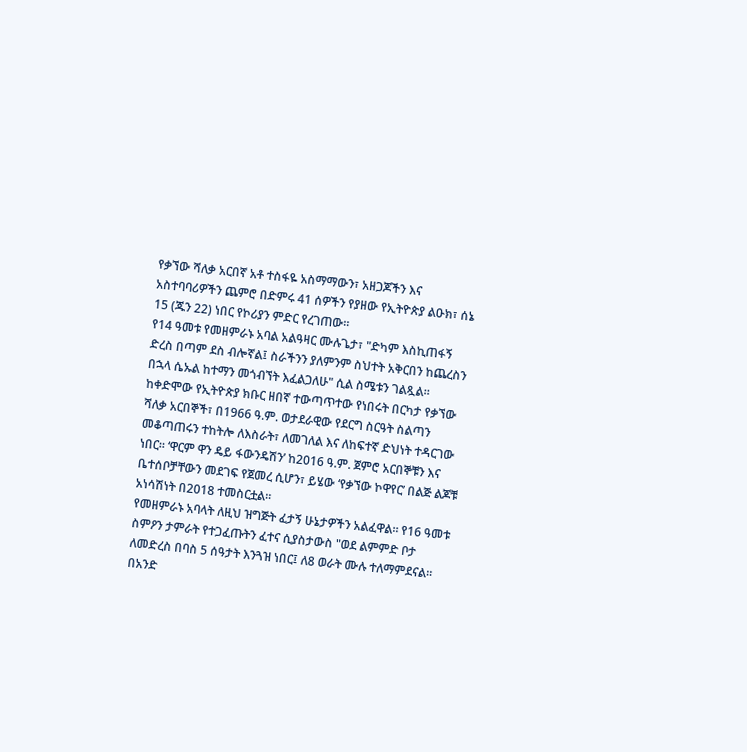የቃኘው ሻለቃ አርበኛ አቶ ተስፋዬ አስማማውን፣ አዘጋጆችን እና አስተባባሪዎችን ጨምሮ በድምሩ 41 ሰዎችን የያዘው የኢትዮጵያ ልዑክ፣ ሰኔ 15 (ጁን 22) ነበር የኮሪያን ምድር የረገጠው።
የ14 ዓመቱ የመዘምራኑ አባል አልዓዛር ሙሉጌታ፣ "ድካም እስኪጠፋኝ ድረስ በጣም ደስ ብሎኛል፤ ስራችንን ያለምንም ስህተት አቅርበን ከጨረስን በኋላ ሴኡል ከተማን መጎብኘት እፈልጋለሁ" ሲል ስሜቱን ገልጿል።
ከቀድሞው የኢትዮጵያ ክቡር ዘበኛ ተውጣጥተው የነበሩት በርካታ የቃኘው ሻለቃ አርበኞች፣ በ1966 ዓ.ም. ወታደራዊው የደርግ ስርዓት ስልጣን መቆጣጠሩን ተከትሎ ለእስራት፣ ለመገለል እና ለከፍተኛ ድህነት ተዳርገው ነበር። ‘ዋርም ዋን ዴይ ፋውንዴሽን’ ከ2016 ዓ.ም. ጀምሮ አርበኞቹን እና ቤተሰቦቻቸውን መደገፍ የጀመረ ሲሆን፣ ይሄው ‘የቃኘው ኮዋየር’ በልጅ ልጆቹ አነሳሽነት በ2018 ተመስርቷል።
የመዘምራኑ አባላት ለዚህ ዝግጅት ፈታኝ ሁኔታዎችን አልፈዋል። የ16 ዓመቱ ስምዖን ታምራት የተጋፈጡትን ፈተና ሲያስታውስ "ወደ ልምምድ ቦታ ለመድረስ በባስ 5 ሰዓታት እንጓዝ ነበር፤ ለ8 ወራት ሙሉ ተለማምደናል። በአንድ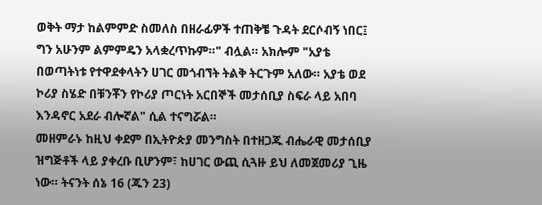ወቅት ማታ ከልምምድ ስመለስ በዘራፊዎች ተጠቅቼ ጉዳት ደርሶብኝ ነበር፤ ግን አሁንም ልምምዴን አላቋረጥኩም።" ብሏል። አክሎም "አያቴ በወጣትነቱ የተዋደቀላትን ሀገር መጎብኘት ትልቅ ትርጉም አለው። አያቴ ወደ ኮሪያ ስሄድ በቹንቾን የኮሪያ ጦርነት አርበኞች መታሰቢያ ስፍራ ላይ አበባ እንዳኖር አደራ ብሎኛል" ሲል ተናግሯል።
መዘምራኑ ከዚህ ቀደም በኢትዮጵያ መንግስት በተዘጋጁ ብሔራዊ መታሰቢያ ዝግጅቶች ላይ ያቀረቡ ቢሆንም፣ ከሀገር ውጪ ሲጓዙ ይህ ለመጀመሪያ ጊዜ ነው። ትናንት ሰኔ 16 (ጁን 23)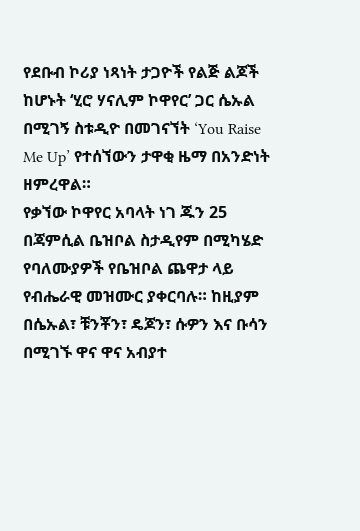የደቡብ ኮሪያ ነጻነት ታጋዮች የልጅ ልጆች ከሆኑት ‘ሂሮ ሃናሊም ኮዋየር’ ጋር ሴኡል በሚገኝ ስቱዲዮ በመገናኘት ‘You Raise Me Up’ የተሰኘውን ታዋቂ ዜማ በአንድነት ዘምረዋል።
የቃኘው ኮዋየር አባላት ነገ ጁን 25 በጃምሲል ቤዝቦል ስታዲየም በሚካሄድ የባለሙያዎች የቤዝቦል ጨዋታ ላይ የብሔራዊ መዝሙር ያቀርባሉ። ከዚያም በሴኡል፣ ቹንቾን፣ ዴጆን፣ ሱዎን እና ቡሳን በሚገኙ ዋና ዋና አብያተ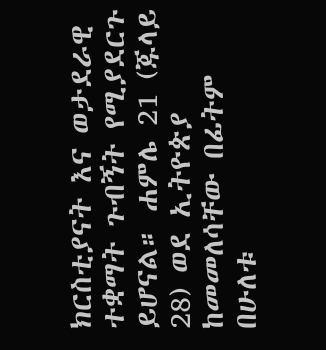ክርስቲያናት እና ወታደራዊ ተቋማት ጉብኝት የሚያደርጉ ይሆናል። ሐምሌ 21 (ጁላይ 28) ወደ ኢትዮጵያ ከመመለሳቸው በፊትም በሁለቱ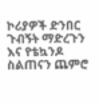ኮሪያዎች ድንበር ጉብኝት ማድረጉን እና የቴኳንዶ ስልጠናን ጨምሮ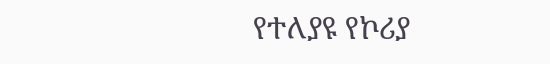የተለያዩ የኮሪያ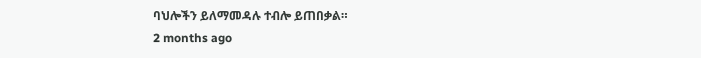ባህሎችን ይለማመዳሉ ተብሎ ይጠበቃል።
2 months ago